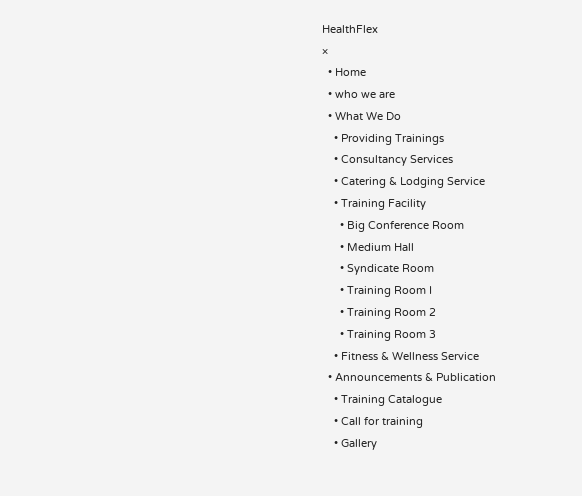HealthFlex
×
  • Home
  • who we are
  • What We Do
    • Providing Trainings
    • Consultancy Services
    • Catering & Lodging Service
    • Training Facility
      • Big Conference Room
      • Medium Hall
      • Syndicate Room
      • Training Room I
      • Training Room 2
      • Training Room 3
    • Fitness & Wellness Service
  • Announcements & Publication
    • Training Catalogue
    • Call for training
    • Gallery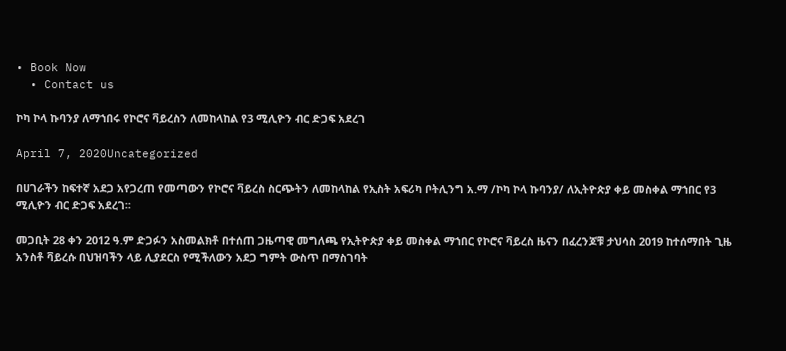• Book Now
  • Contact us

ኮካ ኮላ ኩባንያ ለማኀበሩ የኮሮና ቫይረስን ለመከላከል የ3 ሚሊዮን ብር ድጋፍ አደረገ

April 7, 2020Uncategorized

በሀገራችን ከፍተኛ አደጋ አየጋረጠ የመጣውን የኮሮና ቫይረስ ስርጭትን ለመከላከል የኢስት አፍሪካ ቦትሊንግ አ.ማ /ኮካ ኮላ ኩባንያ/ ለኢትዮጵያ ቀይ መስቀል ማኀበር የ3 ሚሊዮን ብር ድጋፍ አደረገ፡፡

መጋቢት 28 ቀን 2012 ዓ.ም ድጋፉን አስመልክቶ በተሰጠ ጋዜጣዊ መግለጫ የኢትዮጵያ ቀይ መስቀል ማኀበር የኮሮና ቫይረስ ዜናን በፈረንጆቹ ታህሳስ 2019 ከተሰማበት ጊዜ አንስቶ ቫይረሱ በህዝባችን ላይ ሊያደርስ የሚችለውን አደጋ ግምት ውስጥ በማስገባት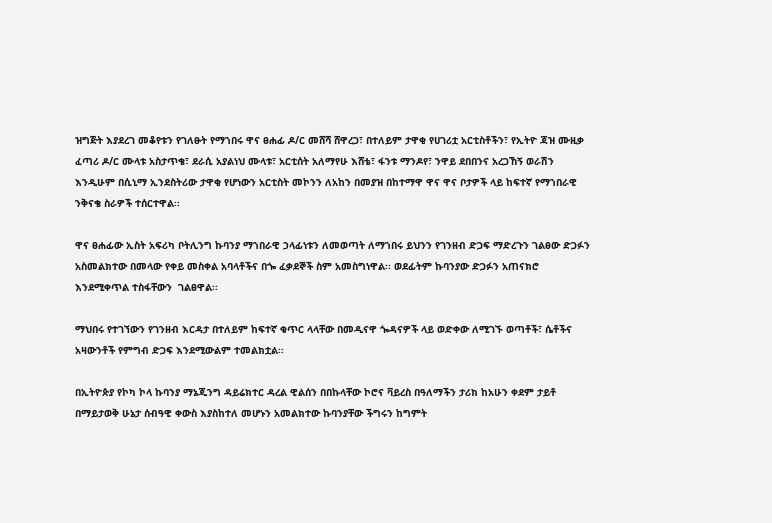ዝግጅት እያደረገ መቆየቱን የገለፁት የማኀበሩ ዋና ፀሐፊ ዶ/ር መሸሻ ሸዋረጋ፣ በተለይም ታዋቂ የሀገሪቷ አርቲስቶችን፣ የኢትዮ ጃዝ ሙዚቃ ፈጣሪ ዶ/ር ሙላቱ አስታጥቄ፣ ደራሲ አያልነህ ሙላቱ፣ አርቲሰት አለማየሁ እሸቴ፣ ፋንቱ ማንዶየ፣ ንዋይ ደበበንና አረጋኸኝ ወራሽን እንዲሁም በሲኒማ ኢንደስትሪው ታዋቂ የሆነውን አርቲስት መኮንን ለአከን በመያዝ በከተማዋ ዋና ዋና ቦታዎች ላይ ከፍተኛ የማኀበራዊ ንቅናቄ ስራዎች ተሰርተዋል፡፡

ዋና ፀሐፊው ኢስት አፍሪካ ቦትሊንግ ኩባንያ ማኀበራዊ ኃላፊነቱን ለመወጣት ለማኀበሩ ይህንን የገንዘብ ድጋፍ ማድረጉን ገልፀው ድጋፉን አስመልክተው በመላው የቀይ መስቀል አባላቶችና በጐ ፈቃደኞች ስም አመስግነዋል፡፡ ወደፊትም ኩባንያው ድጋፉን አጠናክሮ እንደሚቀጥል ተስፋቸውን  ገልፀዋል፡፡

ማህበሩ የተገኘውን የገንዘብ እርዳታ በተለይም ከፍተኛ ቁጥር ላላቸው በመዲናዋ ጐዳናዎች ላይ ወድቀው ለሚገኙ ወጣቶች፣ ሴቶችና አዛውንቶች የምግብ ድጋፍ እንደሚውልም ተመልክቷል፡፡

በኢትዮጵያ የኮካ ኮላ ኩባንያ ማኔጂንግ ዳይሬክተር ዳረል ዊልሰን በበኩላቸው ኮሮና ቫይረስ በዓለማችን ታሪክ ከአሁን ቀደም ታይቶ በማይታወቅ ሁኔታ ሰብዓዊ ቀውስ እያስከተለ መሆኑን አመልክተው ኩባንያቸው ችግሩን ከግምት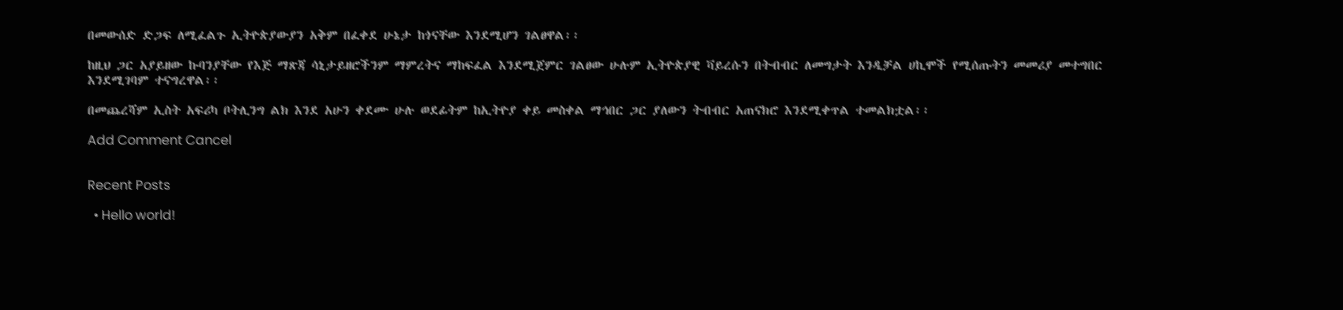በመውሰድ ድጋፍ ለሚፈልጉ ኢትዮጵያውያን አቅም በፈቀደ ሁኔታ ከጎናቸው እንደሚሆን ገልፀዋል፡፡

ከዚህ ጋር አያይዘው ኩባንያቸው የእጅ ማጽጃ ሳኒታይዘሮችንም ማምረትና ማከፍፈል እንደሚጀምር ገልፀው ሁሉም ኢትዮጵያዊ ቫይረሱን በትብብር ለመግታት እንዲቻል ሀኪሞች የሚሰጡትን መመሪያ መተግበር እንደሚገባም ተናግረዋል፡፡

በመጨረሻም ኢስት አፍሪካ ቦትሊንግ ልክ እንደ አሁን ቀደሙ ሁሉ ወደፊትም ከኢትዮያ ቀይ መስቀል ማኅበር ጋር ያለውን ትብብር አጠናክሮ እንደሚቀጥል ተመልክቷል፡፡

Add Comment Cancel


Recent Posts

  • Hello world!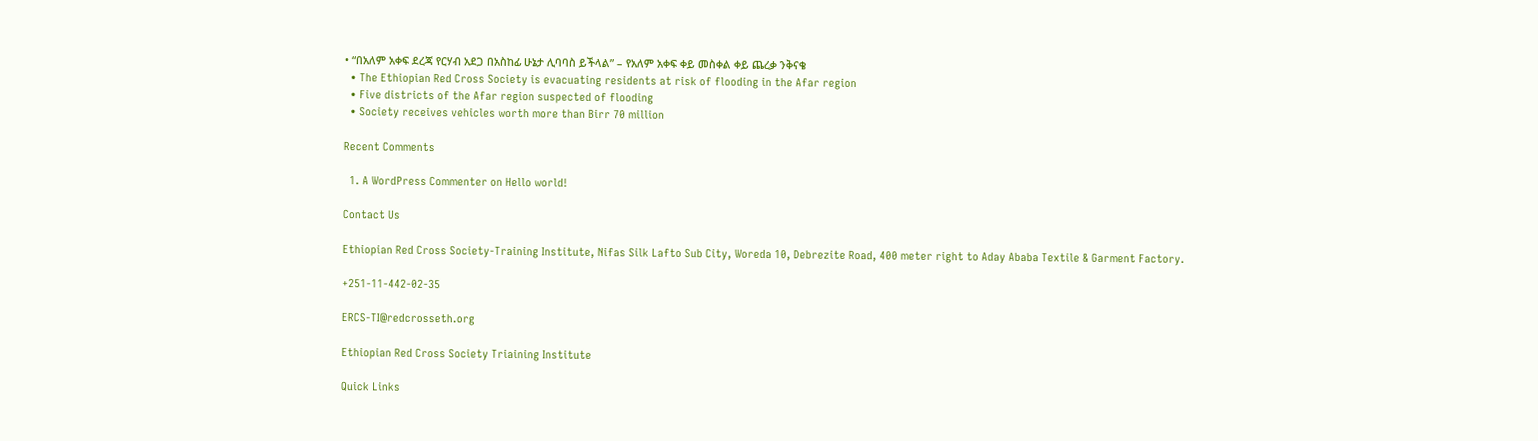• “በአለም አቀፍ ደረጃ የርሃብ አደጋ በአስከፊ ሁኔታ ሊባባስ ይችላል” – የአለም አቀፍ ቀይ መስቀል ቀይ ጨረቃ ንቅናቄ
  • The Ethiopian Red Cross Society is evacuating residents at risk of flooding in the Afar region
  • Five districts of the Afar region suspected of flooding
  • Society receives vehicles worth more than Birr 70 million

Recent Comments

  1. A WordPress Commenter on Hello world!

Contact Us

Ethiopian Red Cross Society-Training Institute, Nifas Silk Lafto Sub City, Woreda 10, Debrezite Road, 400 meter right to Aday Ababa Textile & Garment Factory.

+251-11-442-02-35

ERCS-TI@redcrosseth.org

Ethiopian Red Cross Society Triaining Institute

Quick Links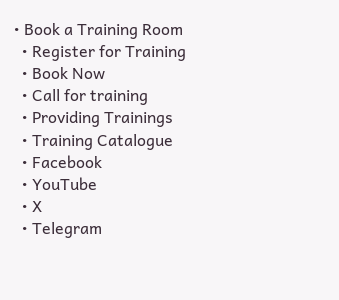• Book a Training Room
  • Register for Training
  • Book Now
  • Call for training
  • Providing Trainings
  • Training Catalogue
  • Facebook
  • YouTube
  • X
  • Telegram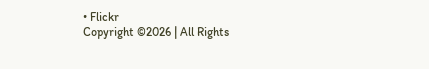• Flickr
Copyright ©2026 | All Rights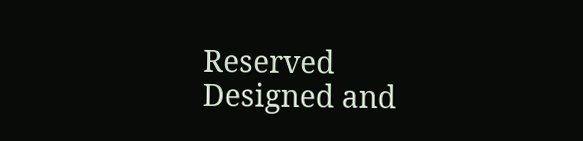Reserved
Designed and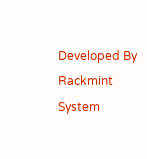Developed By Rackmint System